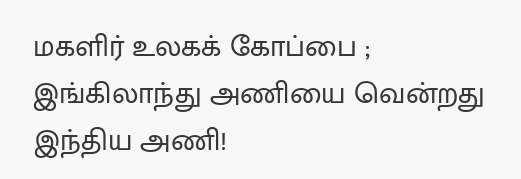மகளிர் உலகக் கோப்பை ; இங்கிலாந்து அணியை வென்றது இந்திய அணி!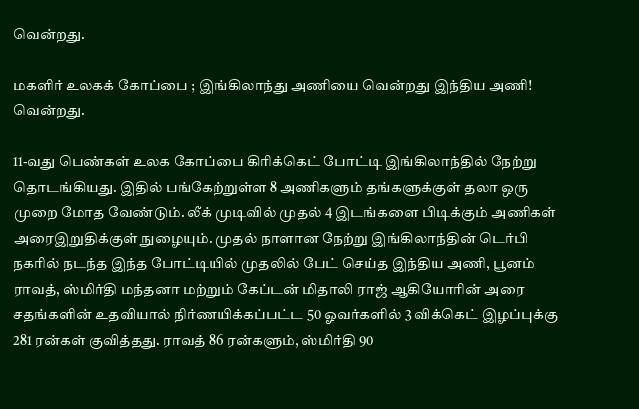வென்றது.

மகளிர் உலகக் கோப்பை ; இங்கிலாந்து அணியை வென்றது இந்திய அணி! வென்றது.

11-வது பெண்கள் உலக கோப்பை கிரிக்கெட் போட்டி இங்கிலாந்தில் நேற்று தொடங்கியது. இதில் பங்கேற்றுள்ள 8 அணிகளும் தங்களுக்குள் தலா ஒரு முறை மோத வேண்டும். லீக் முடிவில் முதல் 4 இடங்களை பிடிக்கும் அணிகள் அரைஇறுதிக்குள் நுழையும். முதல் நாளான நேற்று இங்கிலாந்தின் டெர்பி நகரில் நடந்த இந்த போட்டியில் முதலில் பேட் செய்த இந்திய அணி, பூனம் ராவத், ஸ்மிர்தி மந்தனா மற்றும் கேப்டன் மிதாலி ராஜ் ஆகியோரின் அரை சதங்களின் உதவியால் நிர்ணயிக்கப்பட்ட 50 ஓவர்களில் 3 விக்கெட் இழப்புக்கு 281 ரன்கள் குவித்தது. ராவத் 86 ரன்களும், ஸ்மிர்தி 90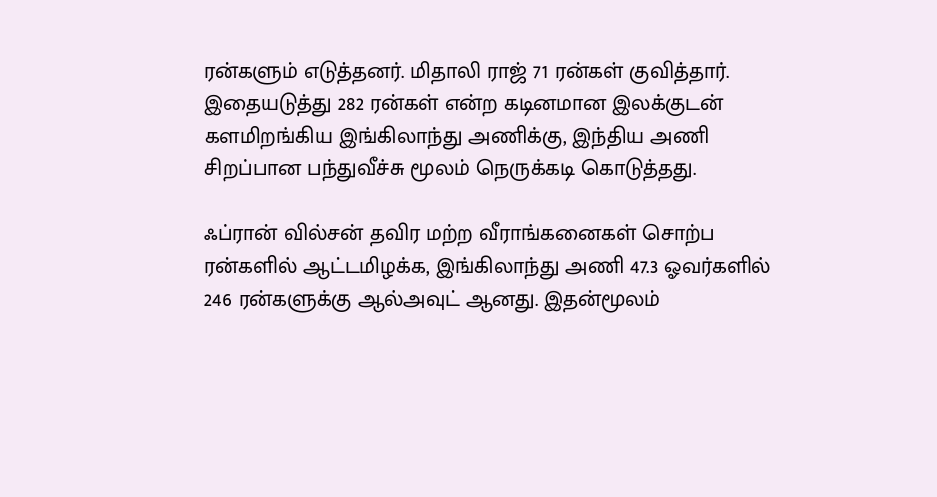ரன்களும் எடுத்தனர். மிதாலி ராஜ் 71 ரன்கள் குவித்தார். இதையடுத்து 282 ரன்கள் என்ற கடினமான இலக்குடன் களமிறங்கிய இங்கிலாந்து அணிக்கு, இந்திய அணி சிறப்பான பந்துவீச்சு மூலம் நெருக்கடி கொடுத்தது.

ஃப்ரான் வில்சன் தவிர மற்ற வீராங்கனைகள் சொற்ப ரன்களில் ஆட்டமிழக்க, இங்கிலாந்து அணி 47.3 ஓவர்களில் 246 ரன்களுக்கு ஆல்அவுட் ஆனது. இதன்மூலம்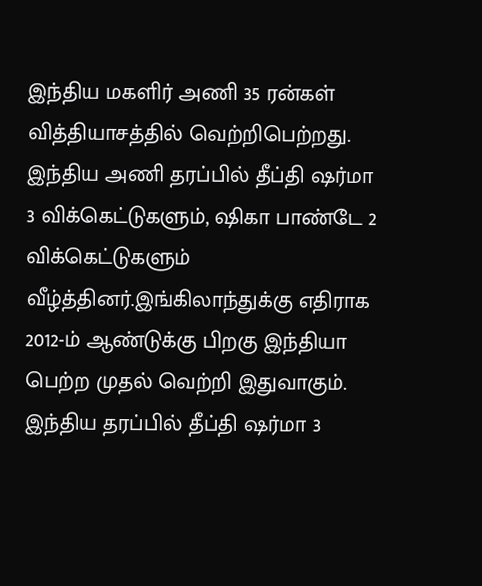இந்திய மகளிர் அணி 35 ரன்கள் வித்தியாசத்தில் வெற்றிபெற்றது. இந்திய அணி தரப்பில் தீப்தி ஷர்மா 3 விக்கெட்டுகளும், ஷிகா பாண்டே 2 விக்கெட்டுகளும் வீழ்த்தினர்.இங்கிலாந்துக்கு எதிராக 2012-ம் ஆண்டுக்கு பிறகு இந்தியா பெற்ற முதல் வெற்றி இதுவாகும். இந்திய தரப்பில் தீப்தி ஷர்மா 3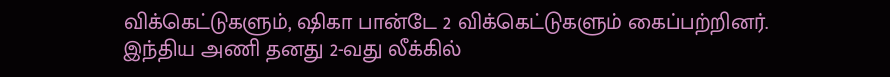விக்கெட்டுகளும், ஷிகா பான்டே 2 விக்கெட்டுகளும் கைப்பற்றினர். இந்திய அணி தனது 2-வது லீக்கில்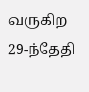வருகிற 29-ந்தேதி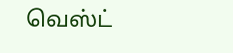வெஸ்ட்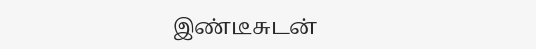இண்டீசுடன்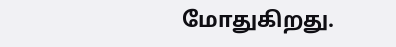மோதுகிறது.